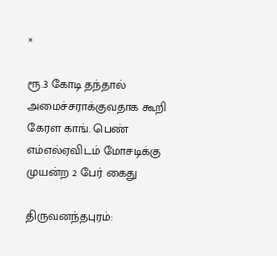×

ரூ.3 கோடி தந்தால் அமைச்சராக்குவதாக கூறி கேரள காங். பெண் எம்எல்ஏவிடம் மோசடிக்கு முயன்ற 2 பேர் கைது

திருவனந்தபுரம்: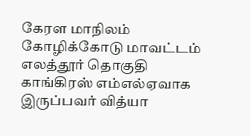கேரள மாநிலம் கோழிக்கோடு மாவட்டம் எலத்தூர் தொகுதி காங்கிரஸ் எம்எல்ஏவாக இருப்பவர் வித்யா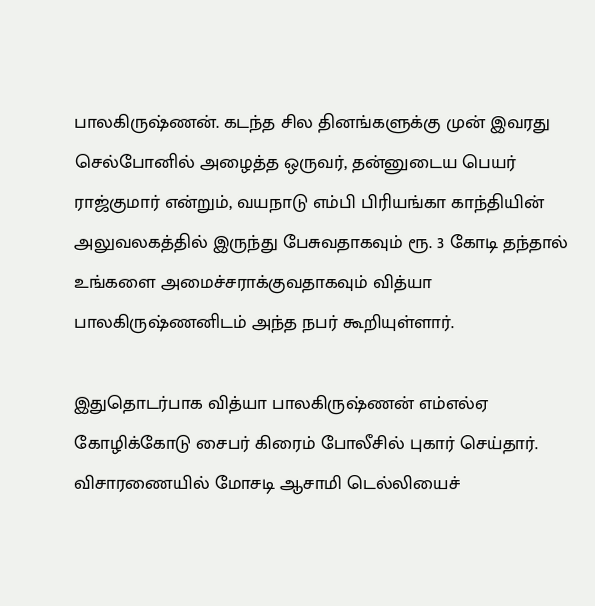பாலகிருஷ்ணன். கடந்த சில தினங்களுக்கு முன் இவரது செல்போனில் அழைத்த ஒருவர், தன்னுடைய பெயர் ராஜ்குமார் என்றும், வயநாடு எம்பி பிரியங்கா காந்தியின் அலுவலகத்தில் இருந்து பேசுவதாகவும் ரூ. 3 கோடி தந்தால் உங்களை அமைச்சராக்குவதாகவும் வித்யா பாலகிருஷ்ணனிடம் அந்த நபர் கூறியுள்ளார்.

இதுதொடர்பாக வித்யா பாலகிருஷ்ணன் எம்எல்ஏ கோழிக்கோடு சைபர் கிரைம் போலீசில் புகார் செய்தார். விசாரணையில் மோசடி ஆசாமி டெல்லியைச்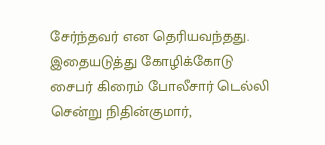சேர்ந்தவர் என தெரியவந்தது. இதையடுத்து கோழிக்கோடு சைபர் கிரைம் போலீசார் டெல்லி சென்று நிதின்குமார்,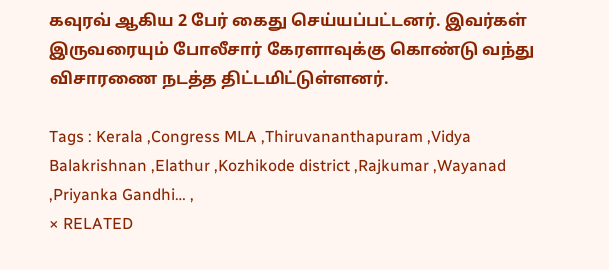கவுரவ் ஆகிய 2 பேர் கைது செய்யப்பட்டனர். இவர்கள் இருவரையும் போலீசார் கேரளாவுக்கு கொண்டு வந்து விசாரணை நடத்த திட்டமிட்டுள்ளனர்.

Tags : Kerala ,Congress MLA ,Thiruvananthapuram ,Vidya Balakrishnan ,Elathur ,Kozhikode district ,Rajkumar ,Wayanad ,Priyanka Gandhi… ,
× RELATED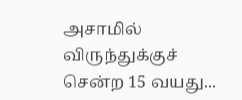அசாமில் விருந்துக்குச் சென்ற 15 வயது...